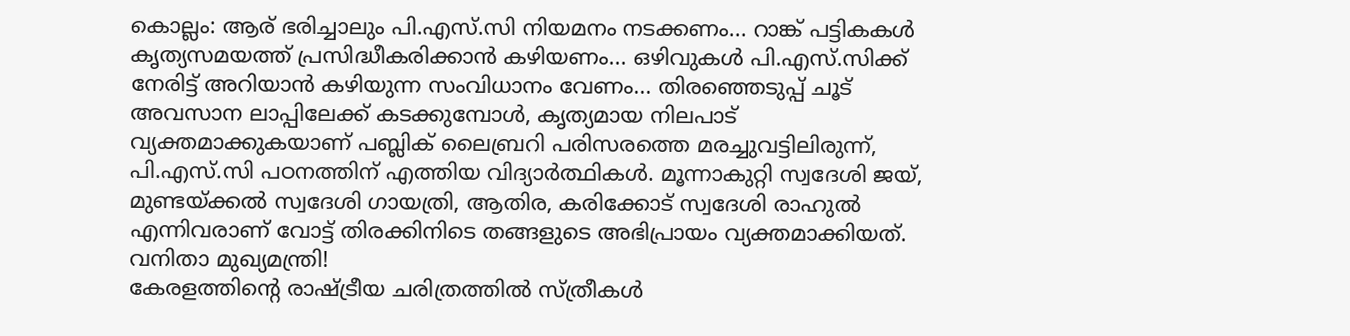കൊല്ലം: ആര് ഭരിച്ചാലും പി.എസ്.സി നിയമനം നടക്കണം... റാങ്ക് പട്ടികകൾ കൃത്യസമയത്ത് പ്രസിദ്ധീകരിക്കാൻ കഴിയണം... ഒഴിവുകൾ പി.എസ്.സിക്ക് നേരിട്ട് അറിയാൻ കഴിയുന്ന സംവിധാനം വേണം... തിരഞ്ഞെടുപ്പ് ചൂട് അവസാന ലാപ്പിലേക്ക് കടക്കുമ്പോൾ, കൃത്യമായ നിലപാട് വ്യക്തമാക്കുകയാണ് പബ്ലിക് ലൈബ്രറി പരിസരത്തെ മരച്ചുവട്ടിലിരുന്ന്, പി.എസ്.സി പഠനത്തിന് എത്തിയ വിദ്യാർത്ഥികൾ. മൂന്നാകുറ്റി സ്വദേശി ജയ്, മുണ്ടയ്ക്കൽ സ്വദേശി ഗായത്രി, ആതിര, കരിക്കോട് സ്വദേശി രാഹുൽ എന്നിവരാണ് വോട്ട് തിരക്കിനിടെ തങ്ങളുടെ അഭിപ്രായം വ്യക്തമാക്കിയത്.
വനിതാ മുഖ്യമന്ത്രി!
കേരളത്തിന്റെ രാഷ്ട്രീയ ചരിത്രത്തിൽ സ്ത്രീകൾ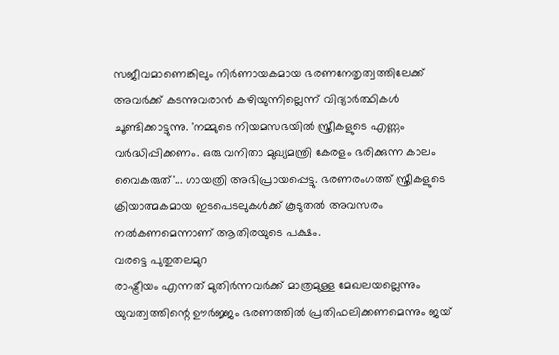സജീവമാണെങ്കിലും നിർണായകമായ ഭരണനേതൃത്വത്തിലേക്ക് അവർക്ക് കടന്നുവരാൻ കഴിയുന്നില്ലെന്ന് വിദ്യാർത്ഥികൾ ചൂണ്ടിക്കാട്ടുന്നു. 'നമ്മുടെ നിയമസഭയിൽ സ്ത്രീകളുടെ എണ്ണം വർദ്ധിപ്പിക്കണം. ഒരു വനിതാ മുഖ്യമന്ത്രി കേരളം ഭരിക്കുന്ന കാലം വൈകരുത്'... ഗായത്രി അഭിപ്രായപ്പെട്ടു. ഭരണരംഗത്ത് സ്ത്രീകളുടെ ക്രിയാത്മകമായ ഇടപെടലുകൾക്ക് കൂടുതൽ അവസരം നൽകണമെന്നാണ് ആതിരയുടെ പക്ഷം.
വരട്ടെ പുതുതലമുറ
രാഷ്ട്രീയം എന്നത് മുതിർന്നവർക്ക് മാത്രമുള്ള മേഖലയല്ലെന്നും യുവത്വത്തിന്റെ ഊർജ്ജം ഭരണത്തിൽ പ്രതിഫലിക്കണമെന്നും ജയ്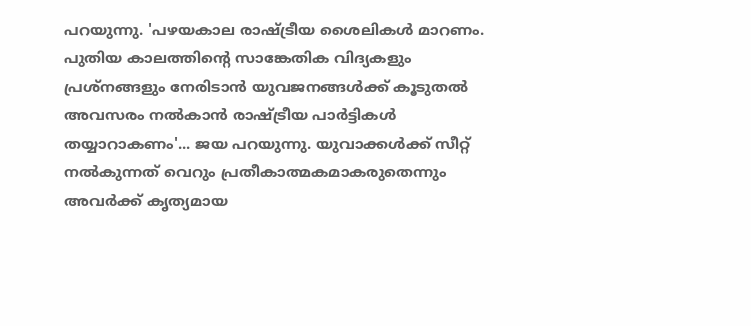പറയുന്നു. 'പഴയകാല രാഷ്ട്രീയ ശൈലികൾ മാറണം. പുതിയ കാലത്തിന്റെ സാങ്കേതിക വിദ്യകളും പ്രശ്നങ്ങളും നേരിടാൻ യുവജനങ്ങൾക്ക് കൂടുതൽ അവസരം നൽകാൻ രാഷ്ട്രീയ പാർട്ടികൾ തയ്യാറാകണം'... ജയ പറയുന്നു. യുവാക്കൾക്ക് സീറ്റ് നൽകുന്നത് വെറും പ്രതീകാത്മകമാകരുതെന്നും അവർക്ക് കൃത്യമായ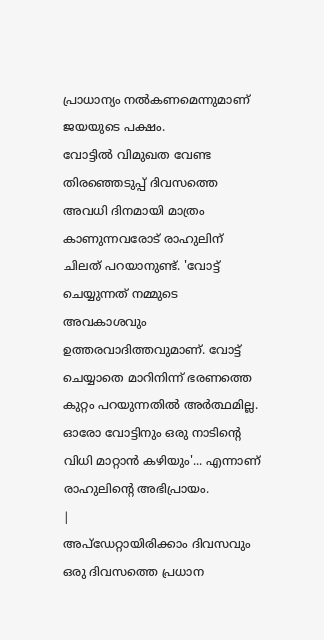പ്രാധാന്യം നൽകണമെന്നുമാണ് ജയയുടെ പക്ഷം.
വോട്ടിൽ വിമുഖത വേണ്ട
തിരഞ്ഞെടുപ്പ് ദിവസത്തെ അവധി ദിനമായി മാത്രം കാണുന്നവരോട് രാഹുലിന് ചിലത് പറയാനുണ്ട്. 'വോട്ട് ചെയ്യുന്നത് നമ്മുടെ അവകാശവും ഉത്തരവാദിത്തവുമാണ്. വോട്ട് ചെയ്യാതെ മാറിനിന്ന് ഭരണത്തെ കുറ്റം പറയുന്നതിൽ അർത്ഥമില്ല. ഓരോ വോട്ടിനും ഒരു നാടിന്റെ വിധി മാറ്റാൻ കഴിയും'... എന്നാണ് രാഹുലിന്റെ അഭിപ്രായം.
|
അപ്ഡേറ്റായിരിക്കാം ദിവസവും
ഒരു ദിവസത്തെ പ്രധാന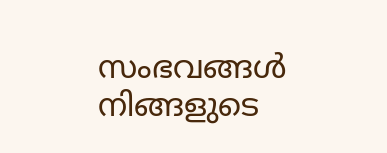സംഭവങ്ങൾ നിങ്ങളുടെ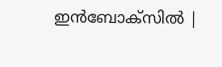ഇൻബോക്സിൽ |